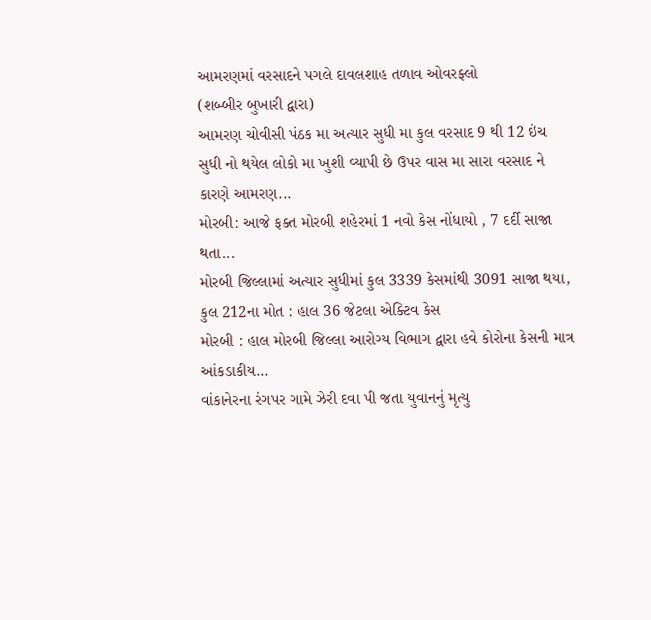આમરણમાં વરસાદને પગલે દાવલશાહ તળાવ ઓવરફ્લો
(શબ્બીર બુખારી દ્વારા)
આમરણ ચોવીસી પંઠક મા અત્યાર સુધી મા કુલ વરસાદ 9 થી 12 ઇંચ સુધી નો થયેલ લોકો મા ખુશી વ્યાપી છે ઉપર વાસ મા સારા વરસાદ ને કારણે આમરણ...
મોરબી: આજે ફક્ત મોરબી શહેરમાં 1 નવો કેસ નોંધાયો , 7 દર્દી સાજા થતા...
મોરબી જિલ્લામાં અત્યાર સુધીમાં કુલ 3339 કેસમાંથી 3091 સાજા થયા, કુલ 212ના મોત : હાલ 36 જેટલા એક્ટિવ કેસ
મોરબી : હાલ મોરબી જિલ્લા આરોગ્ય વિભાગ દ્વારા હવે કોરોના કેસની માત્ર આંકડાકીય...
વાંકાનેરના રંગપર ગામે ઝેરી દવા પી જતા યુવાનનું મૃત્યુ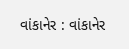વાંકાનેર : વાંકાનેર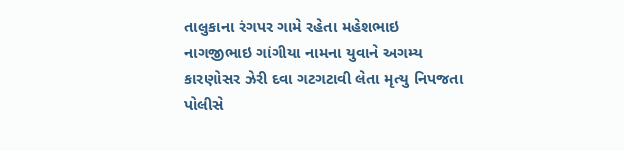તાલુકાના રંગપર ગામે રહેતા મહેશભાઇ નાગજીભાઇ ગાંગીયા નામના યુવાને અગમ્ય કારણોસર ઝેરી દવા ગટગટાવી લેતા મૃત્યુ નિપજતા પોલીસે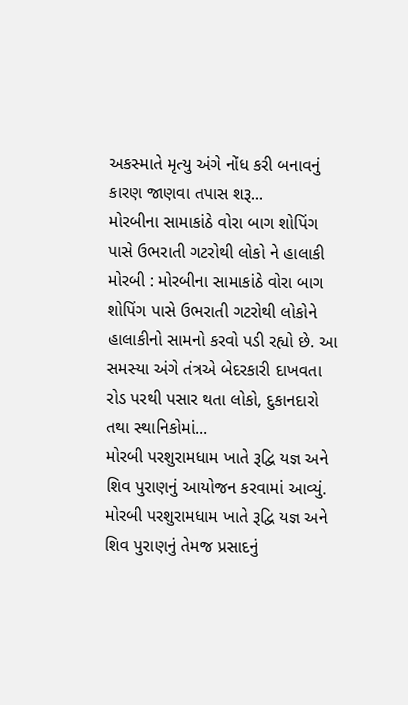અકસ્માતે મૃત્યુ અંગે નોંધ કરી બનાવનું કારણ જાણવા તપાસ શરૂ...
મોરબીના સામાકાંઠે વોરા બાગ શોપિંગ પાસે ઉભરાતી ગટરોથી લોકો ને હાલાકી
મોરબી : મોરબીના સામાકાંઠે વોરા બાગ શોપિંગ પાસે ઉભરાતી ગટરોથી લોકોને હાલાકીનો સામનો કરવો પડી રહ્યો છે. આ સમસ્યા અંગે તંત્રએ બેદરકારી દાખવતા રોડ પરથી પસાર થતા લોકો, દુકાનદારો તથા સ્થાનિકોમાં...
મોરબી પરશુરામધામ ખાતે રૂદ્વિ યજ્ઞ અને શિવ પુરાણનું આયોજન કરવામાં આવ્યું.
મોરબી પરશુરામધામ ખાતે રૂદ્વિ યજ્ઞ અને શિવ પુરાણનું તેમજ પ્રસાદનું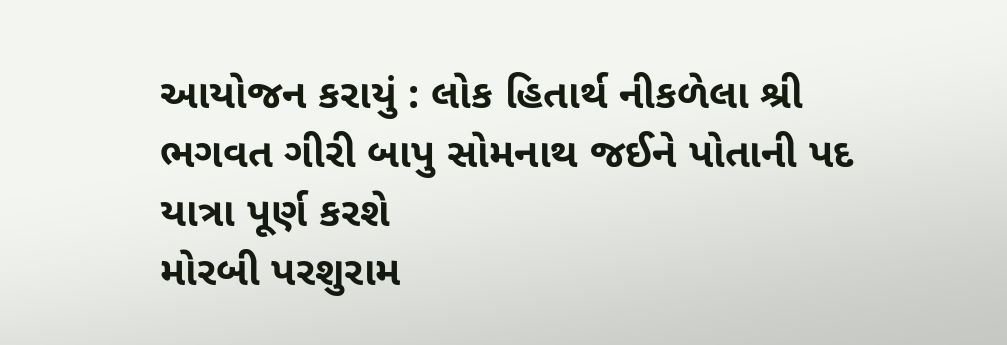આયોજન કરાયું : લોક હિતાર્થ નીકળેલા શ્રી ભગવત ગીરી બાપુ સોમનાથ જઈને પોતાની પદ યાત્રા પૂર્ણ કરશે
મોરબી પરશુરામ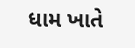ધામ ખાતે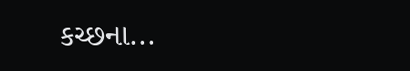કચ્છના...